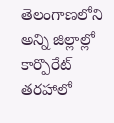తెలంగాణలోని అన్ని జిల్లాల్లో కార్పొరేట్ తరహాలో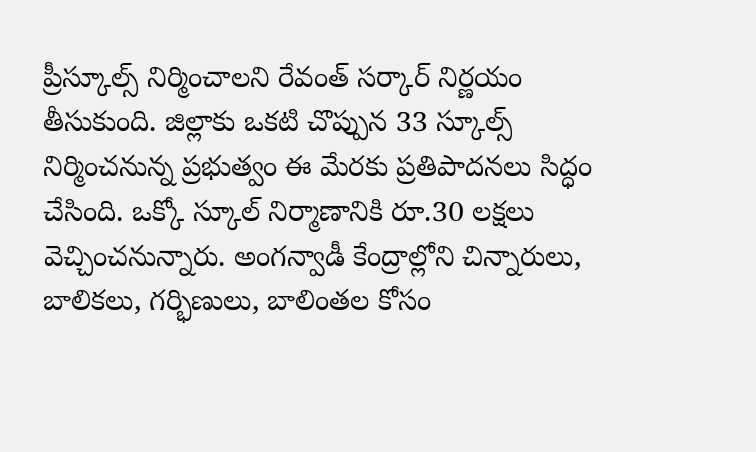ప్రీస్కూల్స్ నిర్మించాలని రేవంత్ సర్కార్ నిర్ణయం తీసుకుంది. జిల్లాకు ఒకటి చొప్పున 33 స్కూల్స్ నిర్మించనున్న ప్రభుత్వం ఈ మేరకు ప్రతిపాదనలు సిద్ధం చేసింది. ఒక్కో స్కూల్ నిర్మాణానికి రూ.30 లక్షలు వెచ్చించనున్నారు. అంగన్వాడీ కేంద్రాల్లోని చిన్నారులు, బాలికలు, గర్భిణులు, బాలింతల కోసం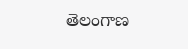తెలంగాణ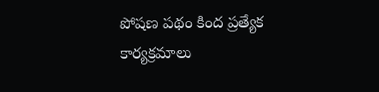పోషణ పథం కింద ప్రత్యేక కార్యక్రమాలు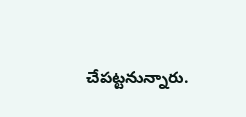చేపట్టనున్నారు.